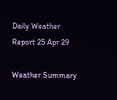Daily Weather Report 25 Apr 29

Weather Summary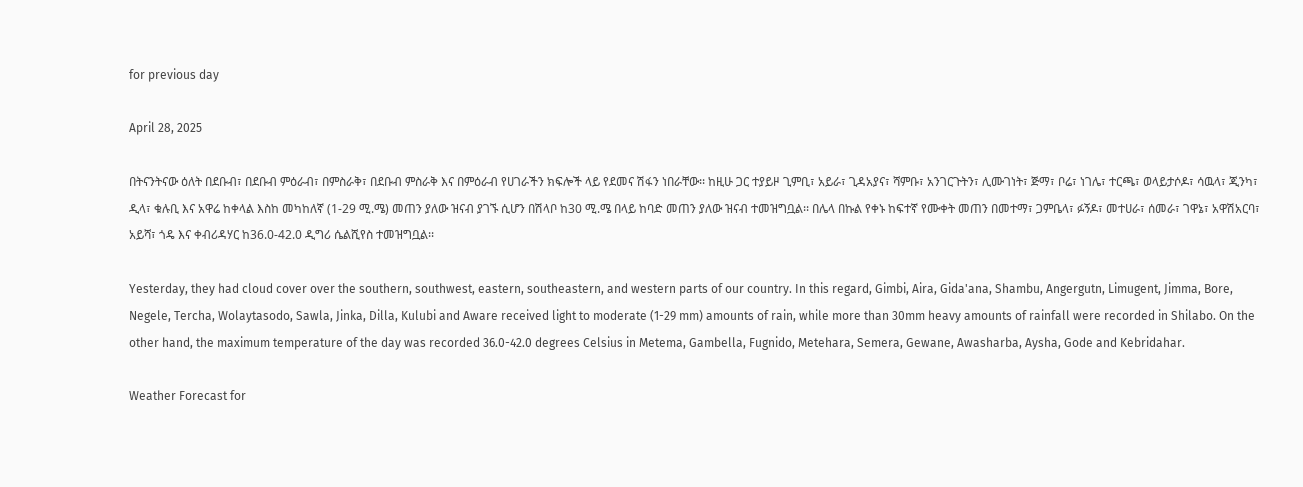for previous day

April 28, 2025

በትናንትናው ዕለት በደቡብ፣ በደቡብ ምዕራብ፣ በምስራቅ፣ በደቡብ ምስራቅ እና በምዕራብ የሀገራችን ክፍሎች ላይ የደመና ሽፋን ነበራቸው፡፡ ከዚሁ ጋር ተያይዞ ጊምቢ፣ አይራ፣ ጊዳአያና፣ ሻምቡ፣ አንገርጉትን፣ ሊሙገነት፣ ጅማ፣ ቦሬ፣ ነገሌ፣ ተርጫ፣ ወላይታሶዶ፣ ሳዉላ፣ ጂንካ፣ ዲላ፣ ቁሉቢ እና አዋሬ ከቀላል እስከ መካከለኛ (1-29 ሚ.ሜ) መጠን ያለው ዝናብ ያገኙ ሲሆን በሽላቦ ከ30 ሚ.ሜ በላይ ከባድ መጠን ያለው ዝናብ ተመዝግቧል፡፡ በሌላ በኩል የቀኑ ከፍተኛ የሙቀት መጠን በመተማ፣ ጋምቤላ፣ ፉኝዶ፣ መተሀራ፣ ሰመራ፣ ገዋኔ፣ አዋሽአርባ፣ አይሻ፣ ጎዴ እና ቀብሪዳሃር ከ36.0-42.0 ዲግሪ ሴልሺየስ ተመዝግቧል፡፡

Yesterday, they had cloud cover over the southern, southwest, eastern, southeastern, and western parts of our country. In this regard, Gimbi, Aira, Gida'ana, Shambu, Angergutn, Limugent, Jimma, Bore, Negele, Tercha, Wolaytasodo, Sawla, Jinka, Dilla, Kulubi and Aware received light to moderate (1-29 mm) amounts of rain, while more than 30mm heavy amounts of rainfall were recorded in Shilabo. On the other hand, the maximum temperature of the day was recorded 36.0-42.0 degrees Celsius in Metema, Gambella, Fugnido, Metehara, Semera, Gewane, Awasharba, Aysha, Gode and Kebridahar.

Weather Forecast for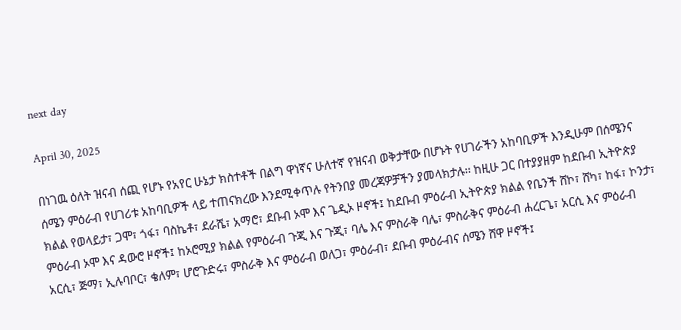next day

April 30, 2025

በነገዉ ዕለት ዝናብ ሰጪ የሆኑ የአየር ሁኔታ ክስተቶች በልግ ዋነኛና ሁለተኛ የዝናብ ወቅታቸው በሆኑት የሀገራችን አከባቢዎች እንዲሁም በሰሜንና ሰሜን ምዕራብ የሀገሪቱ አከባቢዎች ላይ ተጠናክረው እንደሚቀጥሉ የትንበያ መረጃዎቻችን ያመላክታሉ፡፡ ከዚሁ ጋር በተያያዘም ከደቡብ ኢትዮጵያ ክልል የወላይታ፣ ጋሞ፣ ጎፋ፣ ባስኬቶ፣ ደራሼ፣ አማሮ፣ ደቡብ ኦሞ እና ጌዲኦ ዞኖች፤ ከደቡብ ምዕራብ ኢትዮጵያ ክልል የቤንች ሸኮ፣ ሸካ፣ ከፋ፣ ኮንታ፣ ምዕራብ ኦሞ እና ዳውሮ ዞኖች፤ ከኦሮሚያ ክልል የምዕራብ ጉጂ እና ጉጂ፣ ባሌ እና ምስራቅ ባሌ፣ ምስራቅና ምዕራብ ሐረርጌ፣ አርሲ እና ምዕራብ አርሲ፣ ጅማ፣ ኢሉባቦር፣ ቄለም፣ ሆሮጉድሩ፣ ምስራቅ እና ምዕራብ ወለጋ፣ ምዕራብ፣ ደቡብ ምዕራብና ሰሜን ሸዋ ዞኖች፤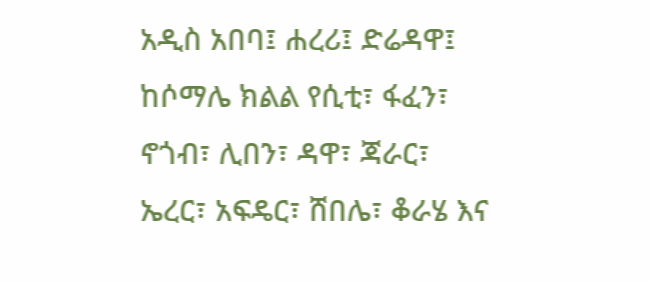አዲስ አበባ፤ ሐረሪ፤ ድሬዳዋ፤ ከሶማሌ ክልል የሲቲ፣ ፋፈን፣ ኖጎብ፣ ሊበን፣ ዳዋ፣ ጃራር፣ ኤረር፣ አፍዴር፣ ሸበሌ፣ ቆራሄ እና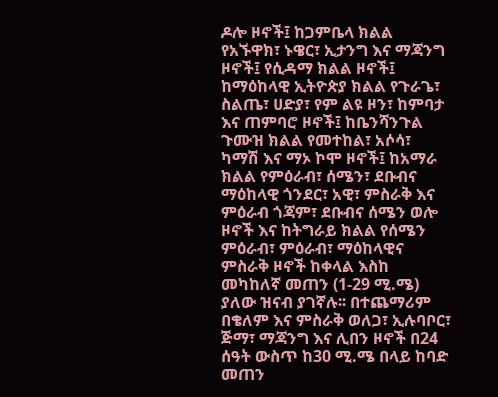ዶሎ ዞኖች፤ ከጋምቤላ ክልል የአኙዋክ፣ ኑዌር፣ ኢታንግ እና ማጃንግ ዞኖች፤ የሲዳማ ክልል ዞኖች፤ ከማዕከላዊ ኢትዮጵያ ክልል የጉራጌ፣ ስልጤ፣ ሀድያ፣ የም ልዩ ዞን፣ ከምባታ እና ጠምባሮ ዞኖች፤ ከቤንሻንጉል ጉሙዝ ክልል የመተከል፣ አሶሳ፣ ካማሽ እና ማኦ ኮሞ ዞኖች፤ ከአማራ ክልል የምዕራብ፣ ሰሜን፣ ደቡብና ማዕከላዊ ጎንደር፣ አዊ፣ ምስራቅ እና ምዕራብ ጎጃም፣ ደቡብና ሰሜን ወሎ ዞኖች እና ከትግራይ ክልል የሰሜን ምዕራብ፣ ምዕራብ፣ ማዕከላዊና ምስራቅ ዞኖች ከቀላል እስከ መካከለኛ መጠን (1-29 ሚ.ሜ) ያለው ዝናብ ያገኛሉ፡፡ በተጨማሪም በቄለም እና ምስራቅ ወለጋ፣ ኢሉባቦር፣ ጅማ፣ ማጃንግ እና ሊበን ዞኖች በ24 ሰዓት ውስጥ ከ30 ሚ.ሜ በላይ ከባድ መጠን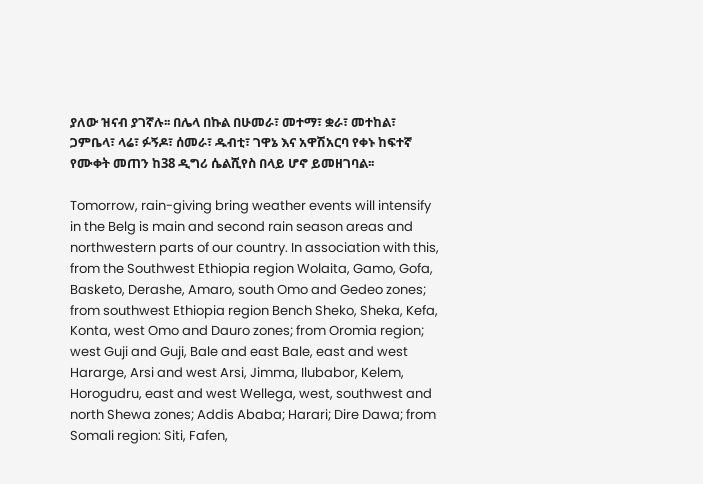ያለው ዝናብ ያገኛሉ፡፡ በሌላ በኩል በሁመራ፣ መተማ፣ ቋራ፣ መተከል፣ ጋምቤላ፣ ላሬ፣ ፉኝዶ፣ ሰመራ፣ ዱብቲ፣ ገዋኔ እና አዋሽአርባ የቀኑ ከፍተኛ የሙቀት መጠን ከ38 ዲግሪ ሴልሺየስ በላይ ሆኖ ይመዘገባል፡፡

Tomorrow, rain-giving bring weather events will intensify in the Belg is main and second rain season areas and northwestern parts of our country. In association with this, from the Southwest Ethiopia region Wolaita, Gamo, Gofa, Basketo, Derashe, Amaro, south Omo and Gedeo zones; from southwest Ethiopia region Bench Sheko, Sheka, Kefa, Konta, west Omo and Dauro zones; from Oromia region; west Guji and Guji, Bale and east Bale, east and west Hararge, Arsi and west Arsi, Jimma, Ilubabor, Kelem, Horogudru, east and west Wellega, west, southwest and north Shewa zones; Addis Ababa; Harari; Dire Dawa; from Somali region: Siti, Fafen,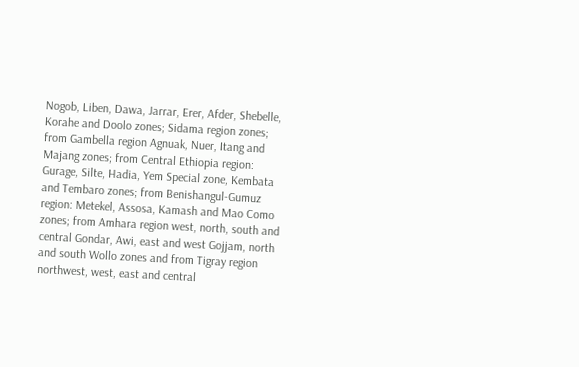Nogob, Liben, Dawa, Jarrar, Erer, Afder, Shebelle, Korahe and Doolo zones; Sidama region zones; from Gambella region Agnuak, Nuer, Itang and Majang zones; from Central Ethiopia region: Gurage, Silte, Hadia, Yem Special zone, Kembata and Tembaro zones; from Benishangul-Gumuz region: Metekel, Assosa, Kamash and Mao Como zones; from Amhara region west, north, south and central Gondar, Awi, east and west Gojjam, north and south Wollo zones and from Tigray region northwest, west, east and central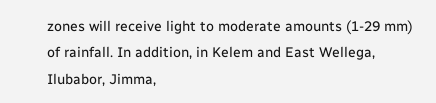zones will receive light to moderate amounts (1-29 mm) of rainfall. In addition, in Kelem and East Wellega, Ilubabor, Jimma,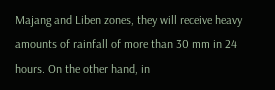Majang and Liben zones, they will receive heavy amounts of rainfall of more than 30 mm in 24 hours. On the other hand, in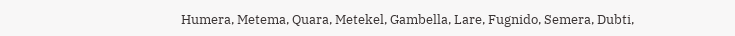Humera, Metema, Quara, Metekel, Gambella, Lare, Fugnido, Semera, Dubti,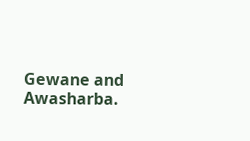Gewane and Awasharba.